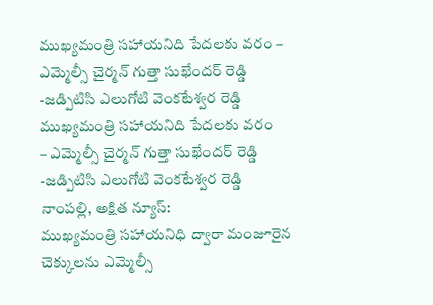ముఖ్యమంత్రి సహాయనిది పేదలకు వరం – ఎమ్మెల్సీ చైర్మన్ గుత్తా సుఖేందర్ రెడ్డి -జడ్పిటిసి ఎలుగోటి వెంకటేశ్వర రెడ్డి
ముఖ్యమంత్రి సహాయనిది పేదలకు వరం
– ఎమ్మెల్సీ చైర్మన్ గుత్తా సుఖేందర్ రెడ్డి
-జడ్పిటిసి ఎలుగోటి వెంకటేశ్వర రెడ్డి
నాంపల్లి, అక్షిత న్యూస్:
ముఖ్యమంత్రి సహాయనిధి ద్వారా మంజూరైన చెక్కులను ఎమ్మెల్సీ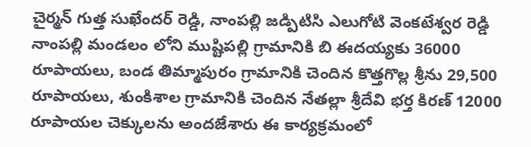చైర్మన్ గుత్త సుఖేందర్ రెడ్డి, నాంపల్లి జడ్పిటిసి ఎలుగోటి వెంకటేశ్వర రెడ్డి నాంపల్లి మండలం లోని ముష్టిపల్లి గ్రామానికి బి ఈదయ్యకు 36000 రూపాయలు, బండ తిమ్మాపురం గ్రామానికి చెందిన కొత్తగొల్ల శ్రీను 29,500 రూపాయలు, శుంకిశాల గ్రామానికి చెందిన నేతల్లా శ్రీదేవి భర్త కిరణ్ 12000 రూపాయల చెక్కులను అందజేశారు ఈ కార్యక్రమంలో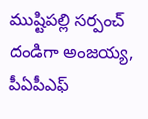ముష్టిపల్లి సర్పంచ్ దండిగా అంజయ్య, పీఏపీఎఫ్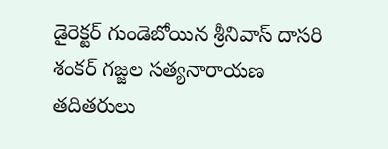డైరెక్టర్ గుండెబోయిన శ్రీనివాస్ దాసరి శంకర్ గజ్జల సత్యనారాయణ తదితరులు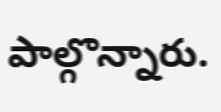పాల్గొన్నారు.